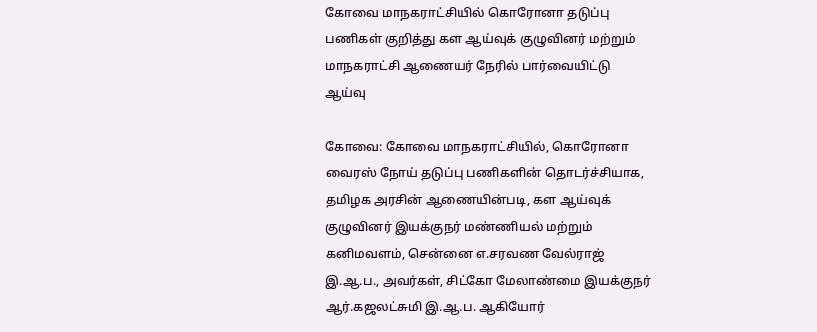கோவை மாநகராட்சியில்‌ கொரோனா தடுப்பு பணிகள் குறித்து கள ஆய்வுக்‌ குழுவினர்‌ மற்றும் மாநகராட்சி ஆணையர் நேரில்‌ பார்வையிட்டு ஆய்வு

கோவை: கோவை மாநகராட்சியில்‌, கொரோனா வைரஸ்‌ நோய்‌ தடுப்பு பணிகளின்‌ தொடர்ச்சியாக, தமிழக அரசின்‌ ஆணையின்படி, கள ஆய்வுக்‌ குழுவினர்‌ இயக்குநர்‌ மண்ணியல்‌ மற்றும்‌ கனிமவளம்‌, சென்னை எ.சரவண வேல்ராஜ்‌ இ.ஆ.ப., அவர்கள்‌, சிட்கோ மேலாண்மை இயக்குநர்‌ ஆர்‌.கஜலட்சுமி இ.ஆ.ப. ஆகியோர்‌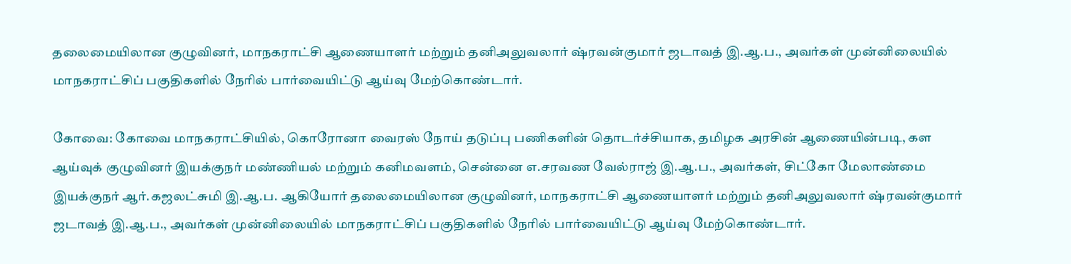தலைமையிலான குழுவினர்‌, மாநகராட்சி ஆணையாளர்‌ மற்றும்‌ தனிஅலுவலார்‌ ஷ்ரவன்குமார்‌ ஜடாவத்‌ இ.ஆ.ப., அவர்கள்‌ முன்னிலையில்‌ மாநகராட்சிப்‌ பகுதிகளில்‌ நேரில்‌ பார்வையிட்டு ஆய்வு மேற்கொண்டார்.

கோவை: கோவை மாநகராட்சியில்‌, கொரோனா வைரஸ்‌ நோய்‌ தடுப்பு பணிகளின்‌ தொடர்ச்சியாக, தமிழக அரசின்‌ ஆணையின்படி, கள ஆய்வுக்‌ குழுவினர்‌ இயக்குநர்‌ மண்ணியல்‌ மற்றும்‌ கனிமவளம்‌, சென்னை எ.சரவண வேல்ராஜ்‌ இ.ஆ.ப., அவர்கள்‌, சிட்கோ மேலாண்மை இயக்குநர்‌ ஆர்‌.கஜலட்சுமி இ.ஆ.ப. ஆகியோர்‌ தலைமையிலான குழுவினர்‌, மாநகராட்சி ஆணையாளர்‌ மற்றும்‌ தனிஅலுவலார்‌ ஷ்ரவன்குமார்‌ ஜடாவத்‌ இ.ஆ.ப., அவர்கள்‌ முன்னிலையில்‌ மாநகராட்சிப்‌ பகுதிகளில்‌ நேரில்‌ பார்வையிட்டு ஆய்வு மேற்கொண்டார்.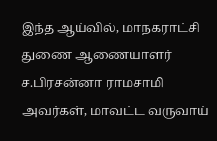இந்த ஆய்வில், மாநகராட்சி துணை ஆணையாளர்‌ ச.பிரசன்னா ராமசாமி அவர்கள்‌, மாவட்ட வருவாய்‌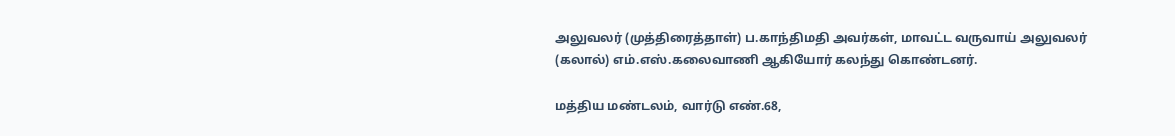அலுவலர்‌ (முத்திரைத்தாள்‌) ப.காந்திமதி அவர்கள்‌, மாவட்ட வருவாய்‌ அலுவலர் (கலால்‌) எம்‌.எஸ்‌.கலைவாணி ஆகியோர்‌ கலந்து கொண்டனர்.

மத்திய மண்டலம்‌, வார்டு எண்‌.68,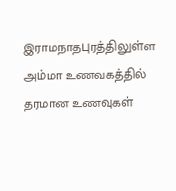இராமநாதபுரத்திலுள்ள அம்மா உணவகத்தில்‌ தரமான உணவுகள்‌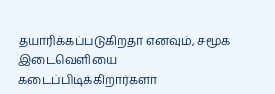தயாரிக்கப்படுகிறதா எனவும்‌, சமூக இடைவெளியை கடைப்பிடிக்கிறார்களா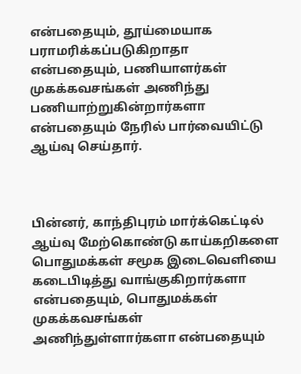என்பதையும்‌, தூய்மையாக பராமரிக்கப்படுகிறாதா என்பதையும்‌, பணியாளர்கள்‌ முகக்கவசங்கள்‌ அணிந்து பணியாற்றுகின்றார்களா என்பதையும்‌ நேரில்‌ பார்வையிட்டு ஆய்வு செய்தார்.



பின்னர்‌, காந்திபுரம்‌ மார்க்கெட்டில்‌ ஆய்வு மேற்கொண்டு காய்கறிகளை பொதுமக்கள்‌ சமூக இடைவெளியை கடைபிடித்து வாங்குகிறார்களா என்பதையும்‌, பொதுமக்கள்‌ முகக்கவசங்கள்‌ அணிந்துள்ளார்களா என்பதையும்‌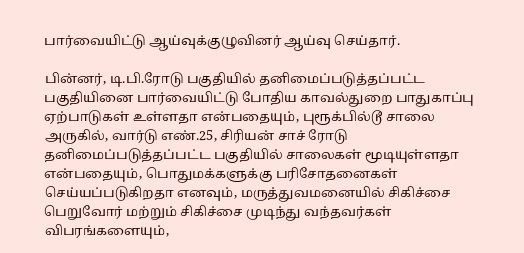பார்வையிட்டு ஆய்வுக்குழுவினர்‌ ஆய்வு செய்தார்.

பின்னர்‌, டி.பி.ரோடு பகுதியில்‌ தனிமைப்படுத்தப்பட்ட பகுதியினை பார்வையிட்டு போதிய காவல்துறை பாதுகாப்பு ஏற்பாடுகள்‌ உள்ளதா என்பதையும்‌, புரூக்பில்டூ சாலை அருகில்‌, வார்டு எண்‌.25, சிரியன்‌ சாச்‌ ரோடு தனிமைப்படுத்தப்பட்ட பகுதியில்‌ சாலைகள்‌ மூடியுள்ளதா என்பதையும்‌, பொதுமக்களுக்கு பரிசோதனைகள்‌ செய்யப்படுகிறதா எனவும்‌, மருத்துவமனையில்‌ சிகிச்சை பெறுவோர்‌ மற்றும்‌ சிகிச்சை முடிந்து வந்தவர்கள்‌ விபரங்களையும்‌,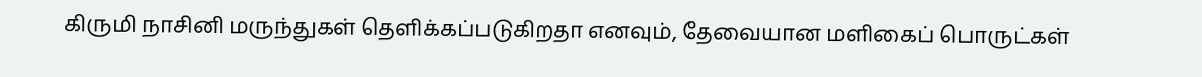கிருமி நாசினி மருந்துகள்‌ தெளிக்கப்படுகிறதா எனவும்‌, தேவையான மளிகைப்‌ பொருட்கள்‌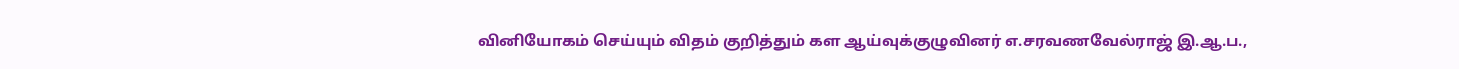வினியோகம்‌ செய்யும்‌ விதம்‌ குறித்தும்‌ கள ஆய்வுக்குழுவினர்‌ எ.சரவணவேல்ராஜ்‌ இ.ஆ.ப.,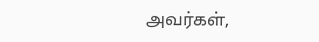அவர்கள்‌,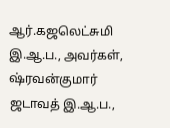ஆர்‌.கஜலெட்சுமி இ.ஆ.ப., அவர்கள்‌, ஷ்ரவன்குமார்‌ ஜடாவத்‌ இ.ஆ.ப.,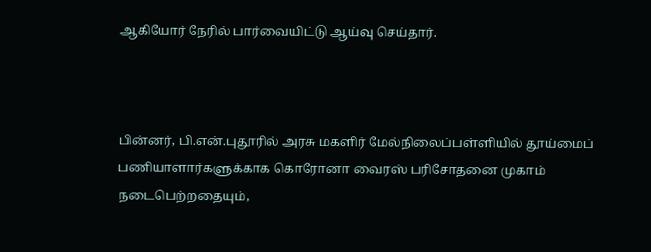ஆகியோர்‌ நேரில்‌ பார்வையிட்டு ஆய்வு செய்தார்.



பின்னர்‌, பி.என்‌.புதூரில்‌ அரசு மகளிர்‌ மேல்நிலைப்பள்ளியில்‌ தூய்மைப்‌ பணியாளார்களுக்காக கொரோனா வைரஸ்‌ பரிசோதனை முகாம்‌ நடைபெற்றதையும்‌,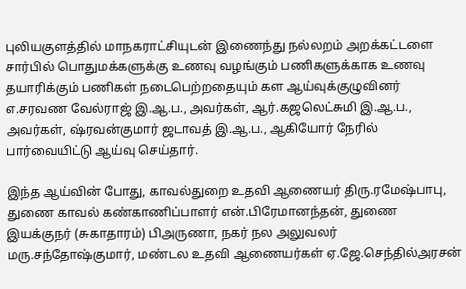புலியகுளத்தில்‌ மாநகராட்சியுடன்‌ இணைந்து நல்லறம்‌ அறக்கட்டளை சார்பில்‌ பொதுமக்களுக்கு உணவு வழங்கும்‌ பணிகளுக்காக உணவு தயாரிக்கும்‌ பணிகள்‌ நடைபெற்றதையும்‌ கள ஆய்வுக்குழுவினர்‌ எ.சரவண வேல்ராஜ்‌ இ.ஆ.ப., அவர்கள்‌, ஆர்‌.கஜலெட்சுமி இ.ஆ.ப., அவர்கள்‌, ஷ்ரவன்குமார்‌ ஜடாவத்‌ இ.ஆ.ப., ஆகியோர்‌ நேரில்‌ பார்வையிட்டு ஆய்வு செய்தார்.

இந்த ஆய்வின் போது, காவல்துறை உதவி ஆணையர்‌ திரு.ரமேஷ்பாபு, துணை காவல்‌ கண்காணிப்பாளர்‌ என்‌.பிரேமானந்தன்‌, துணை இயக்குநர்‌ (சுகாதாரம்‌) பிஅருணா, நகர்‌ நல அலுவலர்‌ மரு.சந்தோஷ்குமார்‌, மண்டல உதவி ஆணையர்கள் ஏ.ஜே.செந்தில்‌அரசன்‌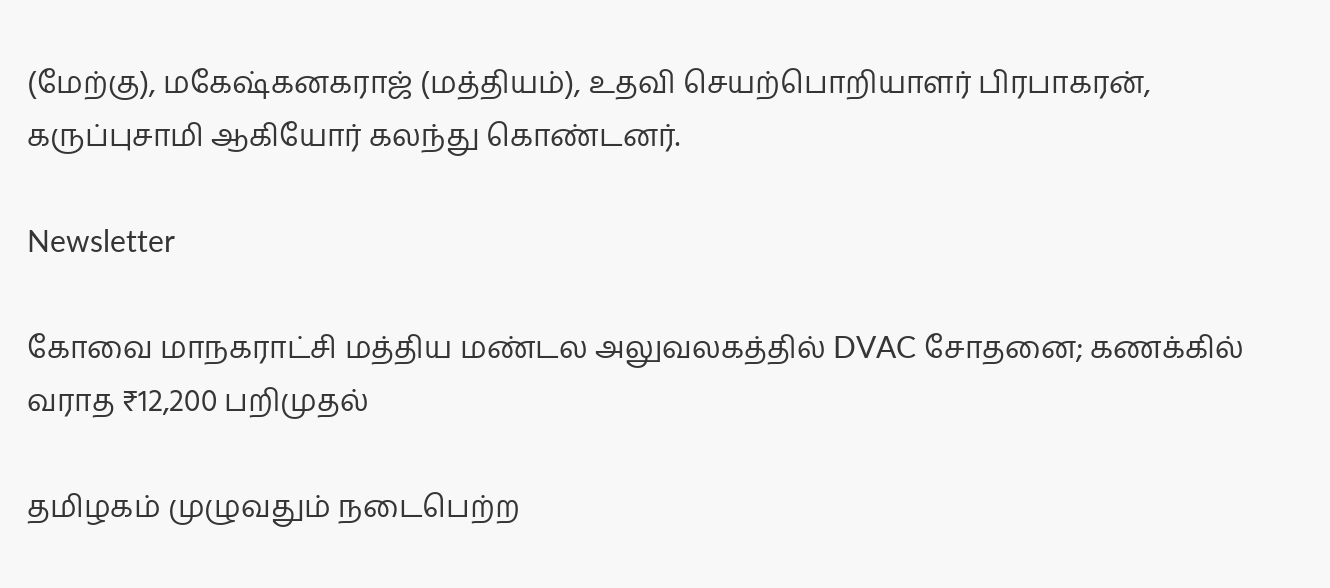(மேற்கு), மகேஷ்கனகராஜ்‌ (மத்தியம்‌), உதவி செயற்பொறியாளர்‌ பிரபாகரன்‌, கருப்புசாமி ஆகியோர்‌ கலந்து கொண்டனர்.

Newsletter

கோவை மாநகராட்சி மத்திய மண்டல அலுவலகத்தில் DVAC சோதனை; கணக்கில் வராத ₹12,200 பறிமுதல்

தமிழகம் முழுவதும் நடைபெற்ற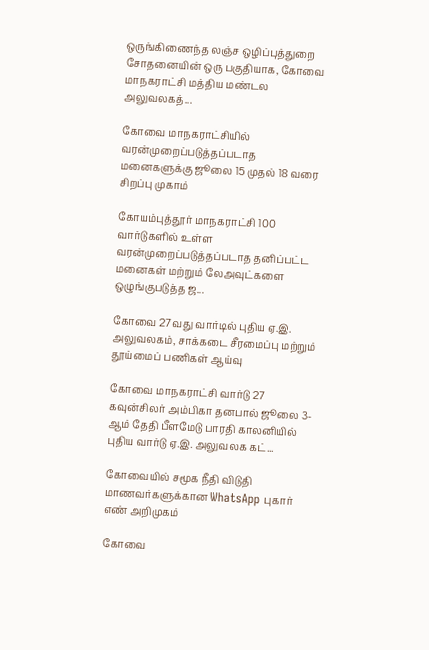ஒருங்கிணைந்த லஞ்ச ஒழிப்புத்துறை சோதனையின் ஒரு பகுதியாக, கோவை மாநகராட்சி மத்திய மண்டல அலுவலகத்...

கோவை மாநகராட்சியில் வரன்முறைப்படுத்தப்படாத மனைகளுக்கு ஜூலை 15 முதல் 18 வரை சிறப்பு முகாம்

கோயம்புத்தூர் மாநகராட்சி 100 வார்டுகளில் உள்ள வரன்முறைப்படுத்தப்படாத தனிப்பட்ட மனைகள் மற்றும் லேஅவுட்களை ஒழுங்குபடுத்த ஜ...

கோவை 27வது வார்டில் புதிய ஏ.இ. அலுவலகம், சாக்கடை சீரமைப்பு மற்றும் தூய்மைப் பணிகள் ஆய்வு

கோவை மாநகராட்சி வார்டு 27 கவுன்சிலர் அம்பிகா தனபால் ஜூலை 3-ஆம் தேதி பீளமேடு பாரதி காலனியில் புதிய வார்டு ஏ.இ. அலுவலக கட்...

கோவையில் சமூக நீதி விடுதி மாணவர்களுக்கான WhatsApp புகார் எண் அறிமுகம்

கோவை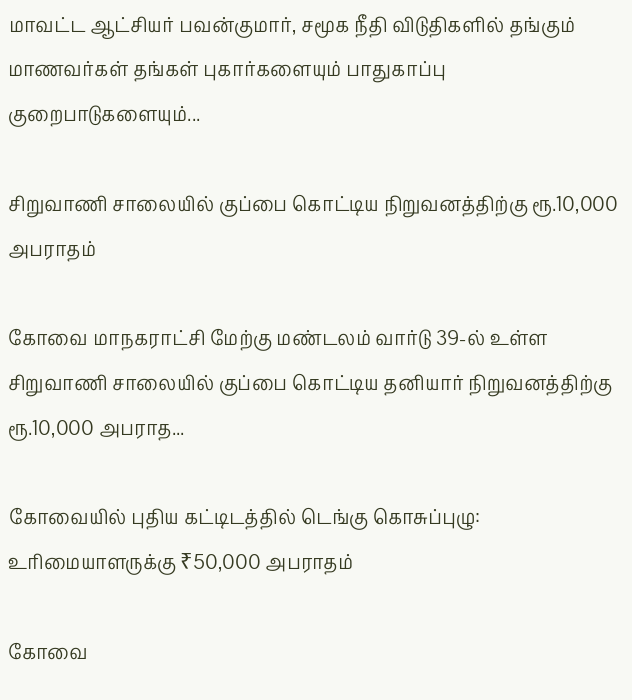மாவட்ட ஆட்சியர் பவன்குமார், சமூக நீதி விடுதிகளில் தங்கும் மாணவர்கள் தங்கள் புகார்களையும் பாதுகாப்பு குறைபாடுகளையும்...

சிறுவாணி சாலையில் குப்பை கொட்டிய நிறுவனத்திற்கு ரூ.10,000 அபராதம்

கோவை மாநகராட்சி மேற்கு மண்டலம் வார்டு 39-ல் உள்ள சிறுவாணி சாலையில் குப்பை கொட்டிய தனியார் நிறுவனத்திற்கு ரூ.10,000 அபராத...

கோவையில் புதிய கட்டிடத்தில் டெங்கு கொசுப்புழு: உரிமையாளருக்கு ₹50,000 அபராதம்

கோவை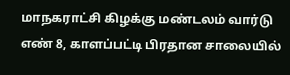மாநகராட்சி கிழக்கு மண்டலம் வார்டு எண் 8, காளப்பட்டி பிரதான சாலையில்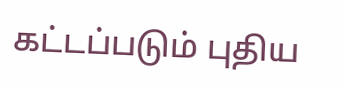கட்டப்படும் புதிய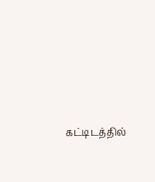கட்டிடத்தில்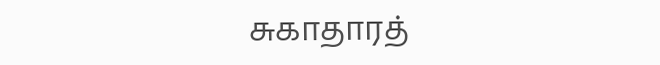சுகாதாரத்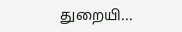துறையி...